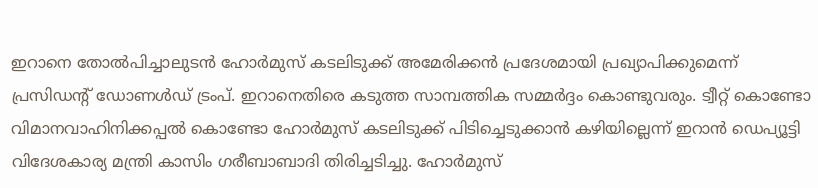ഇറാനെ തോൽപിച്ചാലുടൻ ഹോർമുസ് കടലിടുക്ക് അമേരിക്കൻ പ്രദേശമായി പ്രഖ്യാപിക്കുമെന്ന് പ്രസിഡന്റ് ഡോണൾഡ് ട്രംപ്. ഇറാനെതിരെ കടുത്ത സാമ്പത്തിക സമ്മർദ്ദം കൊണ്ടുവരും. ട്വീറ്റ് കൊണ്ടോ വിമാനവാഹിനിക്കപ്പൽ കൊണ്ടോ ഹോർമുസ് കടലിടുക്ക് പിടിച്ചെടുക്കാൻ കഴിയില്ലെന്ന് ഇറാൻ ഡെപ്യൂട്ടി വിദേശകാര്യ മന്ത്രി കാസിം ഗരീബാബാദി തിരിച്ചടിച്ചു. ഹോർമുസ്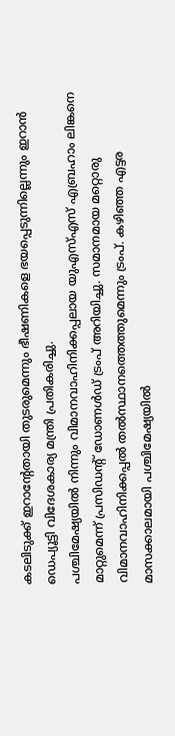കടലിടുക്ക് ഇറാന്റേതായി തുടരുമെന്നും ഭീഷണികളെ ഭയപ്പെടുന്നില്ലെന്നും ഇറാൻ ഡെപ്യൂട്ടി വിദേശകാര്യ മന്ത്രി പ്രതികരിച്ചു.
പശ്ചിമേഷ്യയിൽ നിന്നും വിമാനവാഹിനിക്കപ്പലായ യുഎസ്എസ് എബ്രഹാം ലിങ്കനെ മാറ്റുമെന്ന് പ്രസിഡന്റ് ഡോണൾഡ് ട്രംപ് അറിയിച്ചു. സമാനമായ മറ്റൊരു വിമാനവാഹിനിക്കപ്പൽ തൽസ്ഥാനത്തെത്തുമെന്നും ട്രംപ്. കഴിഞ്ഞ എട്ടര മാസക്കാലമായി പശ്ചിമേഷ്യയിൽ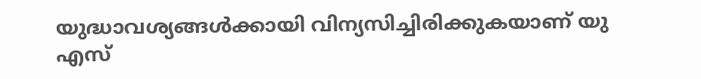യുദ്ധാവശ്യങ്ങൾക്കായി വിന്യസിച്ചിരിക്കുകയാണ് യു എസ്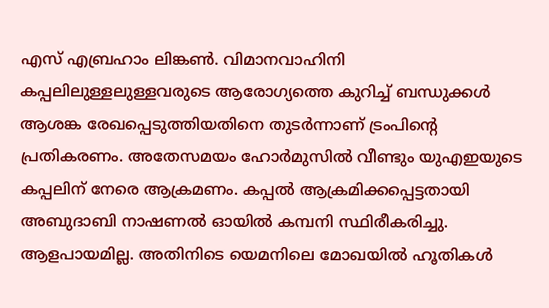എസ് എബ്രഹാം ലിങ്കൺ. വിമാനവാഹിനി കപ്പലിലുള്ളലുള്ളവരുടെ ആരോഗ്യത്തെ കുറിച്ച് ബന്ധുക്കൾ ആശങ്ക രേഖപ്പെടുത്തിയതിനെ തുടർന്നാണ് ട്രംപിന്റെ പ്രതികരണം. അതേസമയം ഹോർമുസിൽ വീണ്ടും യുഎഇയുടെ കപ്പലിന് നേരെ ആക്രമണം. കപ്പൽ ആക്രമിക്കപ്പെട്ടതായി അബുദാബി നാഷണൽ ഓയിൽ കമ്പനി സ്ഥിരീകരിച്ചു. ആളപായമില്ല. അതിനിടെ യെമനിലെ മോഖയിൽ ഹൂതികൾ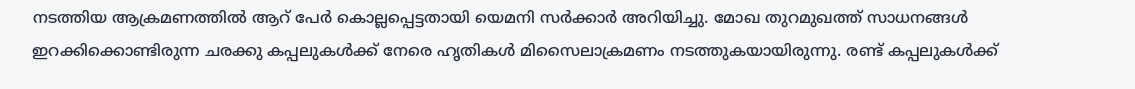നടത്തിയ ആക്രമണത്തിൽ ആറ് പേർ കൊല്ലപ്പെട്ടതായി യെമനി സർക്കാർ അറിയിച്ചു. മോഖ തുറമുഖത്ത് സാധനങ്ങൾ ഇറക്കിക്കൊണ്ടിരുന്ന ചരക്കു കപ്പലുകൾക്ക് നേരെ ഹൃതികൾ മിസൈലാക്രമണം നടത്തുകയായിരുന്നു. രണ്ട് കപ്പലുകൾക്ക്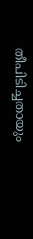തീപിടിച്ചതായും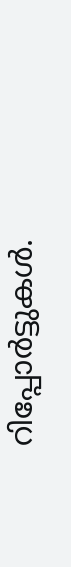റിപ്പോർട്ടുകൾ.